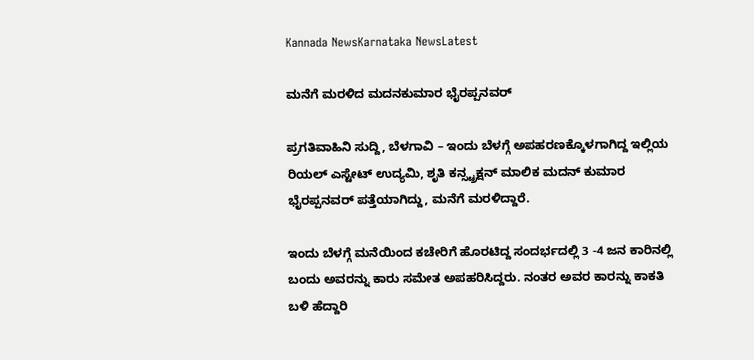Kannada NewsKarnataka NewsLatest

ಮನೆಗೆ ಮರಳಿದ ಮದನಕುಮಾರ ಭೈರಪ್ಪನವರ್

ಪ್ರಗತಿವಾಹಿನಿ ಸುದ್ದಿ, ಬೆಳಗಾವಿ – ಇಂದು ಬೆಳಗ್ಗೆ ಅಪಹರಣಕ್ಕೊಳಗಾಗಿದ್ದ ಇಲ್ಲಿಯ ರಿಯಲ್ ಎಸ್ಟೇಟ್ ಉದ್ಯಮಿ, ಶೃತಿ ಕನ್ಸ್ಟ್ರಕ್ಷನ್ ಮಾಲಿಕ ಮದನ್ ಕುಮಾರ ಭೈರಪ್ಪನವರ್ ಪತ್ತೆಯಾಗಿದ್ದು, ಮನೆಗೆ ಮರಳಿದ್ದಾರೆ.

ಇಂದು ಬೆಳಗ್ಗೆ ಮನೆಯಿಂದ ಕಚೇರಿಗೆ ಹೊರಟಿದ್ದ ಸಂದರ್ಭದಲ್ಲಿ 3 -4 ಜನ ಕಾರಿನಲ್ಲಿ ಬಂದು ಅವರನ್ನು ಕಾರು ಸಮೇತ ಅಪಹರಿಸಿದ್ದರು. ನಂತರ ಅವರ ಕಾರನ್ನು ಕಾಕತಿ ಬಳಿ ಹೆದ್ದಾರಿ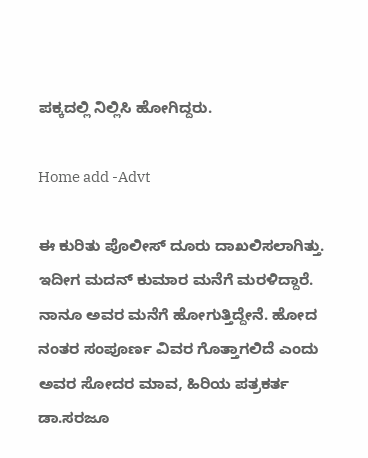ಪಕ್ಕದಲ್ಲಿ ನಿಲ್ಲಿಸಿ ಹೋಗಿದ್ದರು.

Home add -Advt

ಈ ಕುರಿತು ಪೊಲೀಸ್ ದೂರು ದಾಖಲಿಸಲಾಗಿತ್ತು. ಇದೀಗ ಮದನ್ ಕುಮಾರ ಮನೆಗೆ ಮರಳಿದ್ದಾರೆ. ನಾನೂ ಅವರ ಮನೆಗೆ ಹೋಗುತ್ತಿದ್ದೇನೆ. ಹೋದ ನಂತರ ಸಂಪೂರ್ಣ ವಿವರ ಗೊತ್ತಾಗಲಿದೆ ಎಂದು ಅವರ ಸೋದರ ಮಾವ, ಹಿರಿಯ ಪತ್ರಕರ್ತ ಡಾ.ಸರಜೂ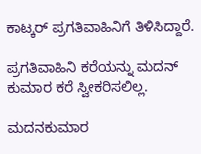ಕಾಟ್ಕರ್ ಪ್ರಗತಿವಾಹಿನಿಗೆ ತಿಳಿಸಿದ್ದಾರೆ.

ಪ್ರಗತಿವಾಹಿನಿ ಕರೆಯನ್ನು ಮದನ್ ಕುಮಾರ ಕರೆ ಸ್ವೀಕರಿಸಲಿಲ್ಲ.

ಮದನಕುಮಾರ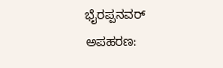ಭೈರಪ್ಪನವರ್ ಅಪಹರಣ: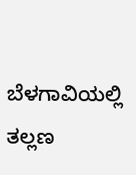ಬೆಳಗಾವಿಯಲ್ಲಿ ತಲ್ಲಣ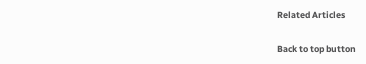Related Articles

Back to top button